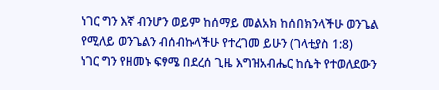ነገር ግን እኛ ብንሆን ወይም ከሰማይ መልአክ ከሰበክንላችሁ ወንጌል የሚለይ ወንጌልን ብሰብኩላችሁ የተረገመ ይሁን (ገላቲያስ 1:8)
ነገር ግን የዘመኑ ፍፃሜ በደረሰ ጊዜ እግዝአብሔር ከሴት የተወለደውን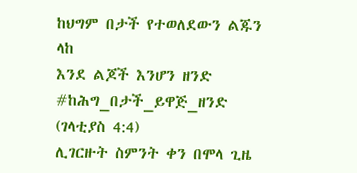ከህግም በታች የተወለደውን ልጁን ላከ
እንደ ልጆች እንሆን ዘንድ #ከሕግ_በታች_ይዋጅ_ዘንድ (ገላቲያስ 4:4)
ሊገርዙት ስምንት ቀን በሞላ ጊዜ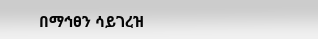በማኅፀን ሳይገረዝ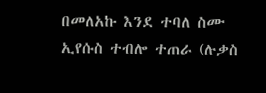በመለአኩ እንደ ተባለ ስሙ ኢየሱስ ተብሎ ተጠራ (ሉቃስ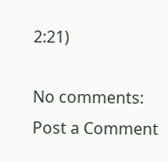2:21)

No comments:
Post a Comment